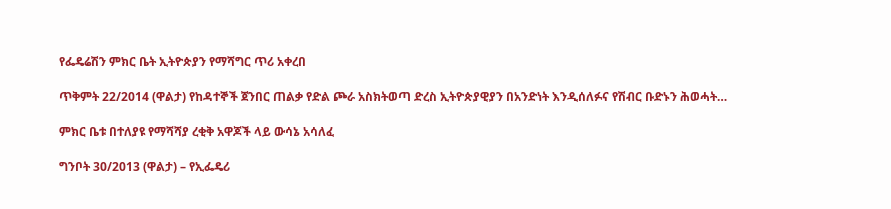የፌዴሬሽን ምክር ቤት ኢትዮጵያን የማሻግር ጥሪ አቀረበ

ጥቅምት 22/2014 (ዋልታ) የከዳተኞች ጀንበር ጠልቃ የድል ጮራ አስክትወጣ ድረስ ኢትዮጵያዊያን በአንድነት እንዲሰለፉና የሽብር ቡድኑን ሕወሓት…

ምክር ቤቱ በተለያዩ የማሻሻያ ረቂቅ አዋጆች ላይ ውሳኔ አሳለፈ

ግንቦት 30/2013 (ዋልታ) – የኢፌዴሪ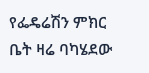የፌዴሬሽን ምክር ቤት ዛሬ ባካሄደው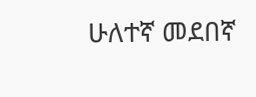ሁለተኛ መደበኛ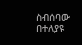ስብሰባው በተለያዩ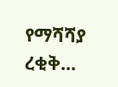የማሻሻያ ረቂቅ…